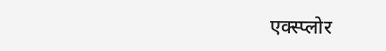एक्स्प्लोर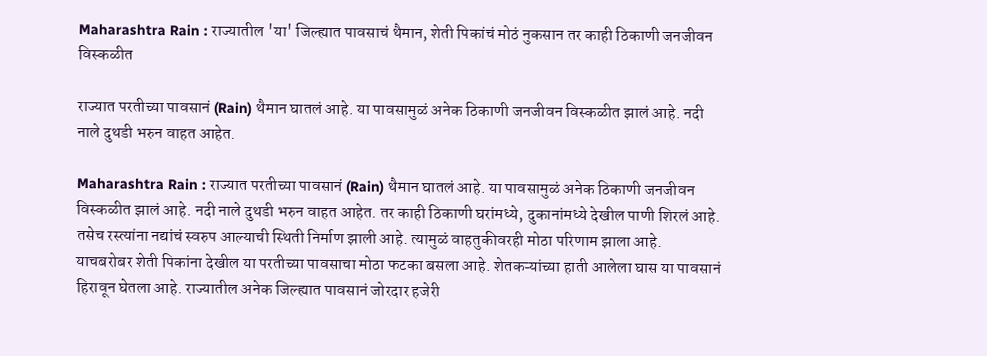Maharashtra Rain : राज्यातील 'या' जिल्ह्यात पावसाचं थैमान, शेती पिकांचं मोठं नुकसान तर काही ठिकाणी जनजीवन विस्कळीत

राज्यात परतीच्या पावसानं (Rain) थैमान घातलं आहे. या पावसामुळं अनेक ठिकाणी जनजीवन विस्कळीत झालं आहे. नदी नाले दुथडी भरुन वाहत आहेत.

Maharashtra Rain : राज्यात परतीच्या पावसानं (Rain) थैमान घातलं आहे. या पावसामुळं अनेक ठिकाणी जनजीवन विस्कळीत झालं आहे. नदी नाले दुथडी भरुन वाहत आहेत. तर काही ठिकाणी घरांमध्ये, दुकानांमध्ये देखील पाणी शिरलं आहे. तसेच रस्त्यांना नद्यांचं स्वरुप आल्याची स्थिती निर्माण झाली आहे. त्यामुळं वाहतुकीवरही मोठा परिणाम झाला आहे. याचबरोबर शेती पिकांना देखील या परतीच्या पावसाचा मोठा फटका बसला आहे. शेतकऱ्यांच्या हाती आलेला घास या पावसानं हिरावून घेतला आहे. राज्यातील अनेक जिल्ह्यात पावसानं जोरदार हजेरी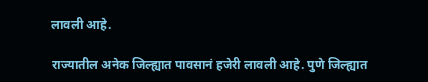लावली आहे.

राज्यातील अनेक जिल्ह्यात पावसानं हजेरी लावली आहे. पुणे जिल्ह्यात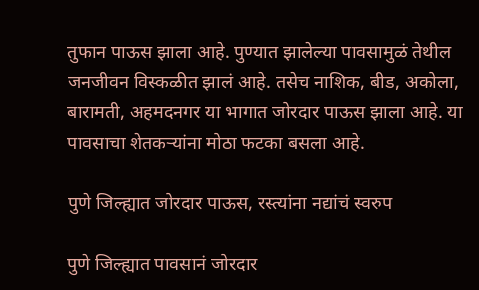तुफान पाऊस झाला आहे. पुण्यात झालेल्या पावसामुळं तेथील जनजीवन विस्कळीत झालं आहे. तसेच नाशिक, बीड, अकोला, बारामती, अहमदनगर या भागात जोरदार पाऊस झाला आहे. या पावसाचा शेतकऱ्यांना मोठा फटका बसला आहे.

पुणे जिल्ह्यात जोरदार पाऊस, रस्त्यांना नद्यांचं स्वरुप

पुणे जिल्ह्यात पावसानं जोरदार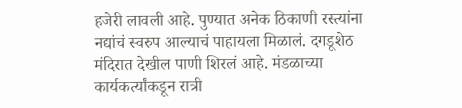हजेरी लावली आहे. पुण्यात अनेक ठिकाणी रस्त्यांना नद्यांचं स्वरुप आल्याचं पाहायला मिळालं. दगडूशेठ मंदिरात देखील पाणी शिरलं आहे. मंडळाच्या कार्यकर्त्यांकडून रात्री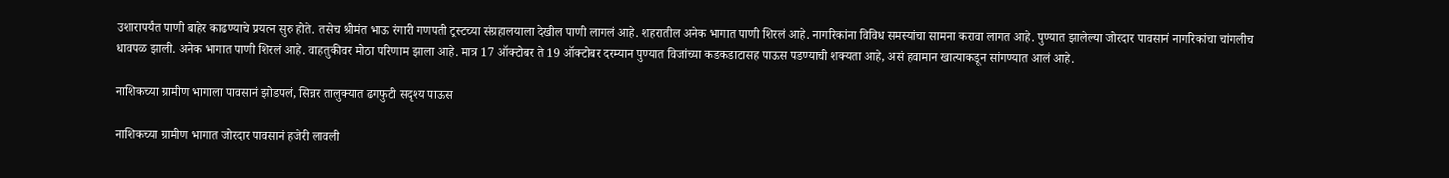उशारापर्यंत पाणी बाहेर काढण्याचे प्रयत्न सुरु होते. तसेच श्रीमंत भाऊ रंगारी गणपती ट्रस्टच्या संग्रहालयाला देखील पाणी लागलं आहे. शहरातील अनेक भागात पाणी शिरलं आहे. नागरिकांना विविध समस्यांचा सामना करावा लागत आहे. पुण्यात झालेल्या जोरदार पावसानं नागरिकांचा चांगलीच धावपळ झाली. अनेक भागात पाणी शिरलं आहे. वाहतुकीवर मोठा परिणाम झाला आहे. मात्र 17 ऑक्टोबर ते 19 ऑक्टोबर दरम्यान पुण्यात विजांच्या कडकडाटासह पाऊस पडण्याची शक्यता आहे, असं हवामान खात्याकडून सांगण्यात आलं आहे.

नाशिकच्या ग्रामीण भागाला पावसानं झोडपलं, सिन्नर तालुक्यात ढगफुटी सदृश्य पाऊस

नाशिकच्या ग्रामीण भागात जोरदार पावसानं हजेरी लावली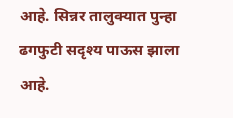आहे. सिन्नर तालुक्यात पुन्हा ढगफुटी सदृश्य पाऊस झाला आहे.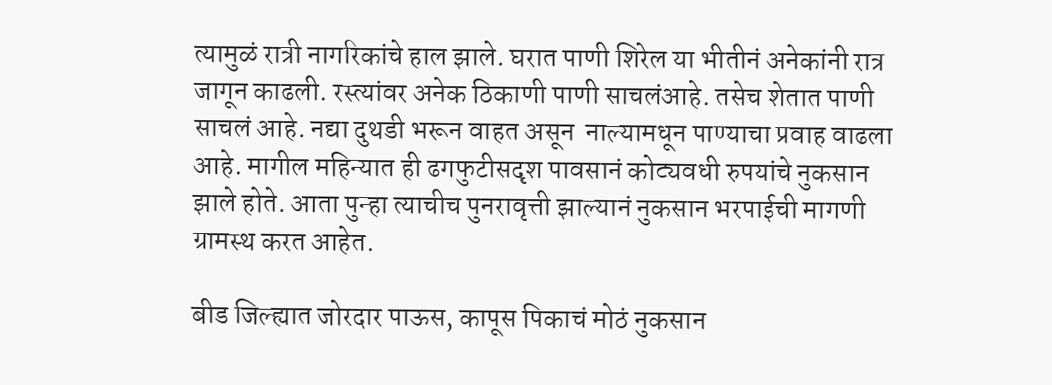त्यामुळं रात्री नागरिकांचे हाल झाले. घरात पाणी शिरेल या भीतीनं अनेकांनी रात्र जागून काढली. रस्त्यांवर अनेक ठिकाणी पाणी साचलंआहे. तसेच शेतात पाणी साचलं आहे. नद्या दुथडी भरून वाहत असून  नाल्यामधून पाण्याचा प्रवाह वाढला आहे. मागील महिन्यात ही ढगफुटीसदृश पावसानं कोट्यवधी रुपयांचे नुकसान झाले होते. आता पुन्हा त्याचीच पुनरावृत्ती झाल्यानं नुकसान भरपाईची मागणी ग्रामस्थ करत आहेत.

बीड जिल्ह्यात जोरदार पाऊस, कापूस पिकाचं मोठं नुकसान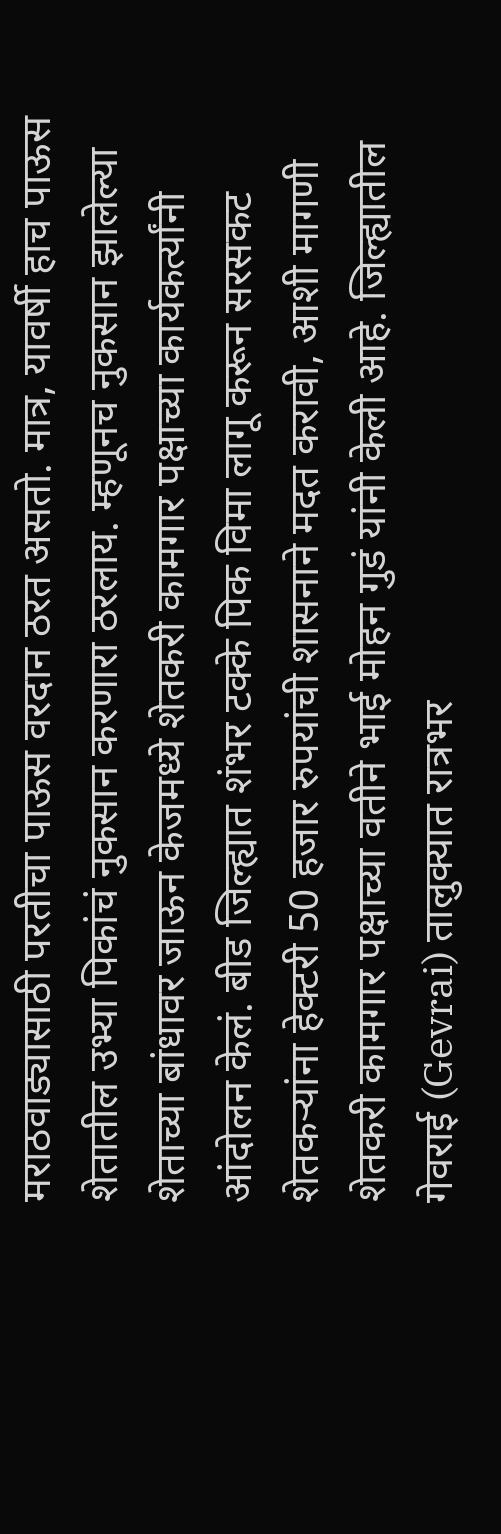मराठवाड्यासाठी परतीचा पाऊस वरदान ठरत असतो. मात्र, यावर्षी हाच पाऊस शेतातील उभ्या पिकांचं नुकसान करणारा ठरलाय. म्हणूनच नुकसान झालेल्या शेताच्या बांधावर जाऊन केजमध्ये शेतकरी कामगार पक्षाच्या कार्यकर्त्यांनी आंदोलन केलं. बीड जिल्ह्यात शंभर टक्के पिक विमा लागू करून सरसकट शेतकऱ्यांना हेक्टरी 50 हजार रुपयांची शासनाने मदत करावी, आशी मागणी शेतकरी कामगार पक्षाच्या वतीने भाई मोहन गुडं यांनी केली आहे. जिल्ह्यातील गेवराई (Gevrai) तालुक्यात रात्रभर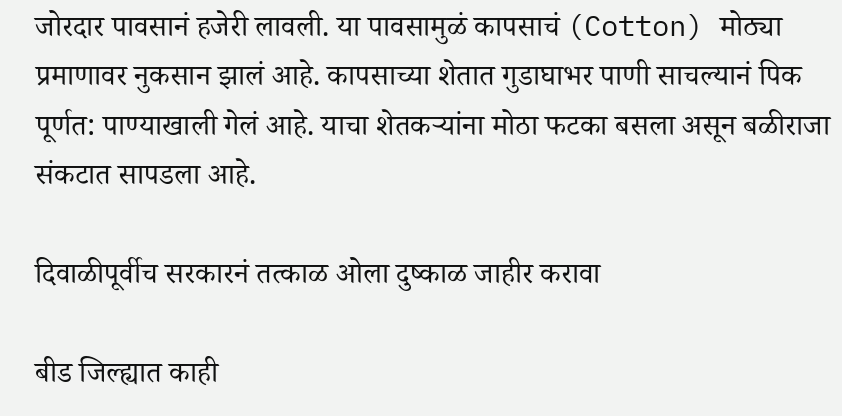जोरदार पावसानं हजेरी लावली. या पावसामुळं कापसाचं (Cotton) मोठ्या प्रमाणावर नुकसान झालं आहे. कापसाच्या शेतात गुडाघाभर पाणी साचल्यानं पिक पूर्णत: पाण्याखाली गेलं आहे. याचा शेतकऱ्यांना मोठा फटका बसला असून बळीराजा संकटात सापडला आहे.

दिवाळीपूर्वीच सरकारनं तत्काळ ओला दुष्काळ जाहीर करावा

बीड जिल्ह्यात काही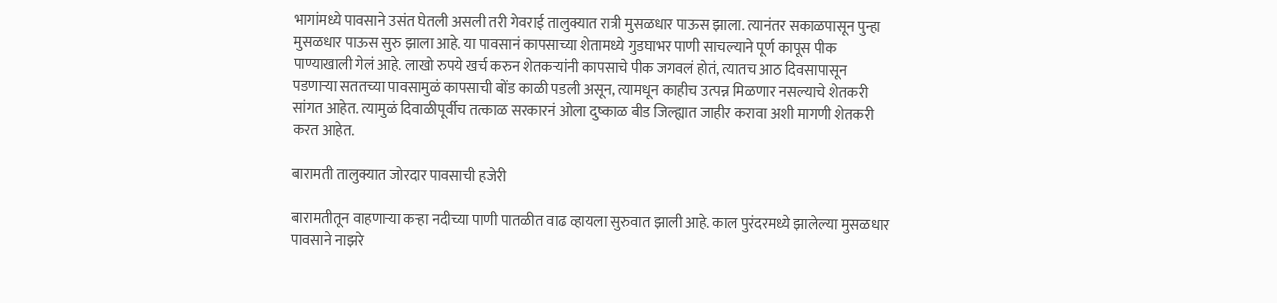भागांमध्ये पावसाने उसंत घेतली असली तरी गेवराई तालुक्यात रात्री मुसळधार पाऊस झाला. त्यानंतर सकाळपासून पुन्हा मुसळधार पाऊस सुरु झाला आहे. या पावसानं कापसाच्या शेतामध्ये गुडघाभर पाणी साचल्याने पूर्ण कापूस पीक पाण्याखाली गेलं आहे. लाखो रुपये खर्च करुन शेतकऱ्यांनी कापसाचे पीक जगवलं होतं, त्यातच आठ दिवसापासून पडणाऱ्या सततच्या पावसामुळं कापसाची बोंड काळी पडली असून, त्यामधून काहीच उत्पन्न मिळणार नसल्याचे शेतकरी सांगत आहेत. त्यामुळं दिवाळीपूर्वीच तत्काळ सरकारनं ओला दुष्काळ बीड जिल्ह्यात जाहीर करावा अशी मागणी शेतकरी करत आहेत.

बारामती तालुक्यात जोरदार पावसाची हजेरी

बारामतीतून वाहणाऱ्या कऱ्हा नदीच्या पाणी पातळीत वाढ व्हायला सुरुवात झाली आहे. काल पुरंदरमध्ये झालेल्या मुसळधार पावसाने नाझरे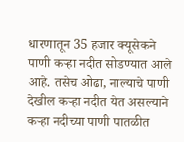धारणातून 35 हजार क्यूसेकने पाणी कऱ्हा नदीत सोडण्यात आले आहे. तसेच ओढा, नाल्याचे पाणी देखील कऱ्हा नदीत येत असल्याने कऱ्हा नदीच्या पाणी पातळीत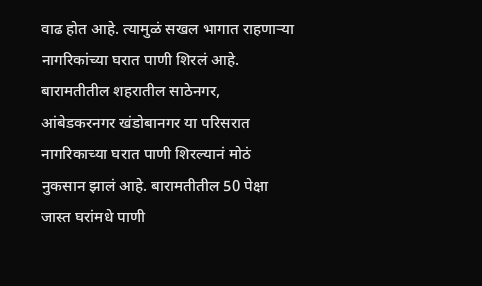वाढ होत आहे. त्यामुळं सखल भागात राहणाऱ्या नागरिकांच्या घरात पाणी शिरलं आहे. बारामतीतील शहरातील साठेनगर, आंबेडकरनगर खंडोबानगर या परिसरात नागरिकाच्या घरात पाणी शिरल्यानं मोठं नुकसान झालं आहे. बारामतीतील 50 पेक्षा जास्त घरांमधे पाणी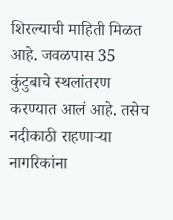शिरल्याची माहिती मिळत आहे. जवळपास 35 कुंटुबाचे स्थलांतरण करण्यात आलं आहे. तसेच नदीकाठी राहणाऱ्या नागरिकांना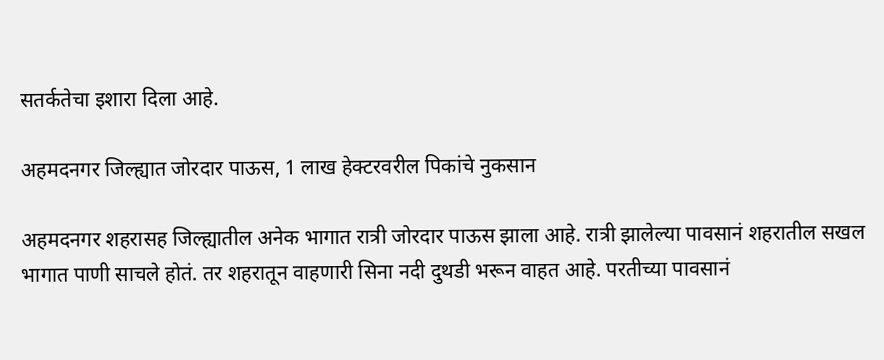सतर्कतेचा इशारा दिला आहे.

अहमदनगर जिल्ह्यात जोरदार पाऊस, 1 लाख हेक्टरवरील पिकांचे नुकसान

अहमदनगर शहरासह जिल्ह्यातील अनेक भागात रात्री जोरदार पाऊस झाला आहे. रात्री झालेल्या पावसानं शहरातील सखल भागात पाणी साचले होतं. तर शहरातून वाहणारी सिना नदी दुथडी भरून वाहत आहे. परतीच्या पावसानं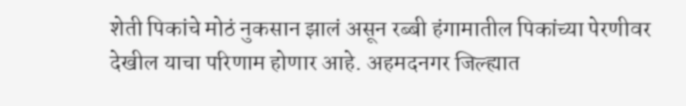शेती पिकांचे मोठं नुकसान झालं असून रब्बी हंगामातील पिकांच्या पेरणीवर देखील याचा परिणाम होणार आहे. अहमदनगर जिल्ह्यात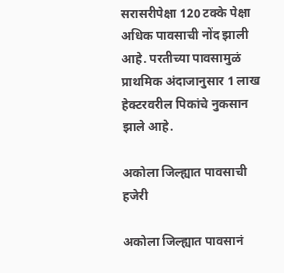सरासरीपेक्षा 120 टक्के पेक्षा अधिक पावसाची नोंद झाली आहे. परतीच्या पावसामुळं प्राथमिक अंदाजानुसार 1 लाख हेक्टरवरील पिकांचे नुकसान झाले आहे.

अकोला जिल्ह्यात पावसाची हजेरी

अकोला जिल्ह्यात पावसानं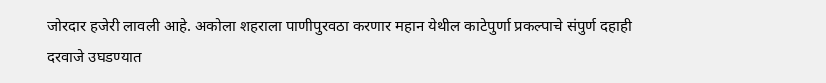जोरदार हजेरी लावली आहे. अकोला शहराला पाणीपुरवठा करणार महान येथील काटेपुर्णा प्रकल्पाचे संपुर्ण दहाही दरवाजे उघडण्यात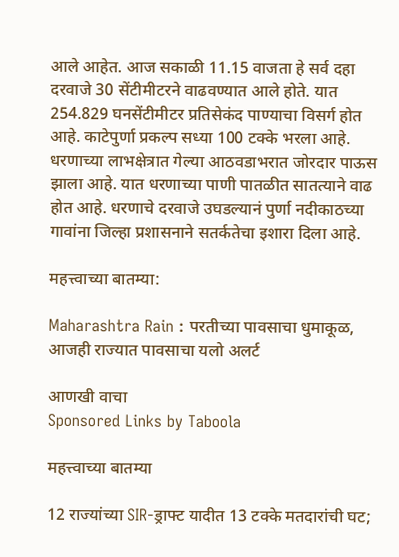आले आहेत. आज सकाळी 11.15 वाजता हे सर्व दहा दरवाजे 30 सेंटीमीटरने वाढवण्यात आले होते. यात 254.829 घनसेंटीमीटर प्रतिसेकंद पाण्याचा विसर्ग होत आहे. काटेपुर्णा प्रकल्प सध्या 100 टक्के भरला आहे. धरणाच्या लाभक्षेत्रात गेल्या आठवडाभरात जोरदार पाऊस झाला आहे. यात धरणाच्या पाणी पातळीत सातत्याने वाढ होत आहे. धरणाचे दरवाजे उघडल्यानं पुर्णा नदीकाठच्या गावांना जिल्हा प्रशासनाने सतर्कतेचा इशारा दिला आहे.

महत्त्वाच्या बातम्या:

Maharashtra Rain : परतीच्या पावसाचा धुमाकूळ, आजही राज्यात पावसाचा यलो अलर्ट

आणखी वाचा
Sponsored Links by Taboola

महत्त्वाच्या बातम्या

12 राज्यांच्या SIR-ड्राफ्ट यादीत 13 टक्के मतदारांची घट;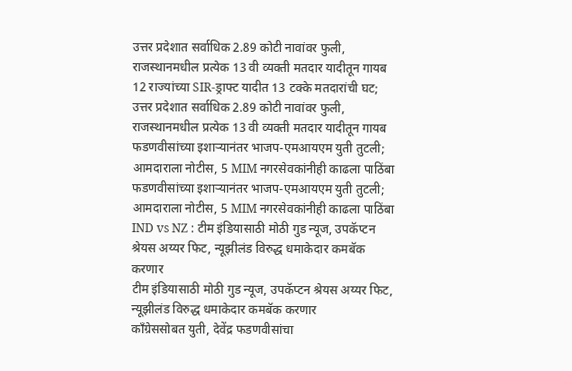उत्तर प्रदेशात सर्वाधिक 2.89 कोटी नावांवर फुली, राजस्थानमधील प्रत्येक 13 वी व्यक्ती मतदार यादीतून गायब
12 राज्यांच्या SIR-ड्राफ्ट यादीत 13 टक्के मतदारांची घट; उत्तर प्रदेशात सर्वाधिक 2.89 कोटी नावांवर फुली, राजस्थानमधील प्रत्येक 13 वी व्यक्ती मतदार यादीतून गायब
फडणवीसांच्या इशाऱ्यानंतर भाजप-एमआयएम युती तुटली; आमदाराला नोटीस, 5 MIM नगरसेवकांनीही काढला पाठिंबा
फडणवीसांच्या इशाऱ्यानंतर भाजप-एमआयएम युती तुटली; आमदाराला नोटीस, 5 MIM नगरसेवकांनीही काढला पाठिंबा
IND vs NZ : टीम इंडियासाठी मोठी गुड न्यूज, उपकॅप्टन श्रेयस अय्यर फिट, न्यूझीलंड विरुद्ध धमाकेदार कमबॅक करणार
टीम इंडियासाठी मोठी गुड न्यूज, उपकॅप्टन श्रेयस अय्यर फिट, न्यूझीलंड विरुद्ध धमाकेदार कमबॅक करणार
काँग्रेससोबत युती, देवेंद्र फडणवीसांचा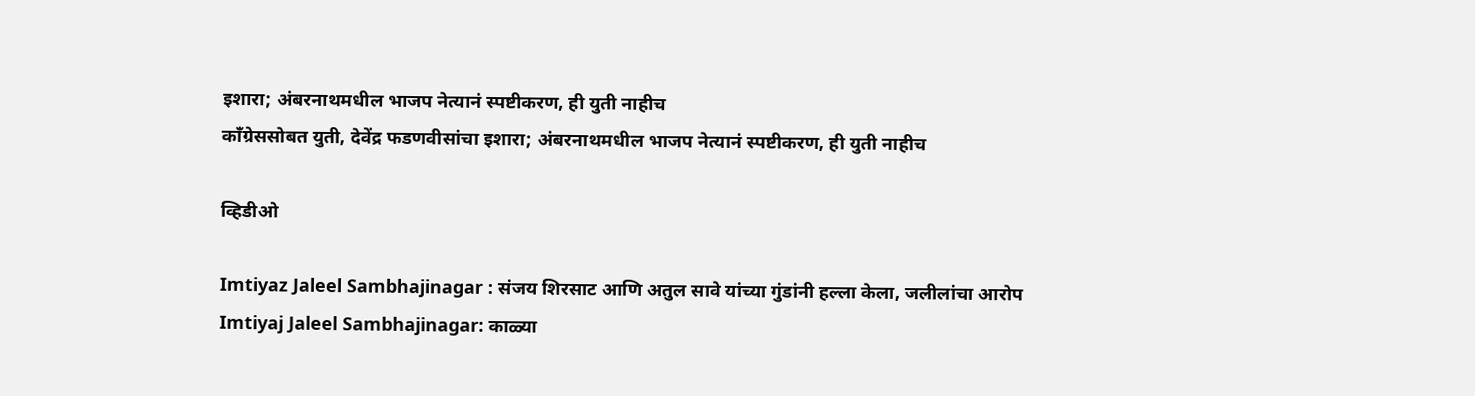इशारा; अंबरनाथमधील भाजप नेत्यानं स्पष्टीकरण, ही युती नाहीच
काँग्रेससोबत युती, देवेंद्र फडणवीसांचा इशारा; अंबरनाथमधील भाजप नेत्यानं स्पष्टीकरण, ही युती नाहीच

व्हिडीओ

Imtiyaz Jaleel Sambhajinagar : संजय शिरसाट आणि अतुल सावे यांच्या गुंडांनी हल्ला केला, जलीलांचा आरोप
Imtiyaj Jaleel Sambhajinagar: काळ्या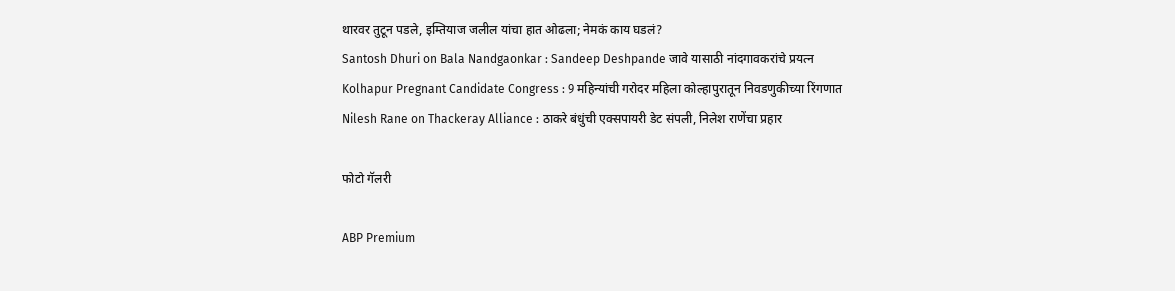थारवर तुटून पडले, इम्तियाज जलील यांचा हात ओढला; नेमकं काय घडलं?
Santosh Dhuri on Bala Nandgaonkar : Sandeep Deshpande जावे यासाठी नांदगावकरांचे प्रयत्न
Kolhapur Pregnant Candidate Congress : 9 महिन्यांची गरोदर महिला कोल्हापुरातून निवडणुकीच्या रिंगणात
Nilesh Rane on Thackeray Alliance : ठाकरे बंधुंची एक्सपायरी डेट संपली, निलेश राणेंचा प्रहार

फोटो गॅलरी

ABP Premium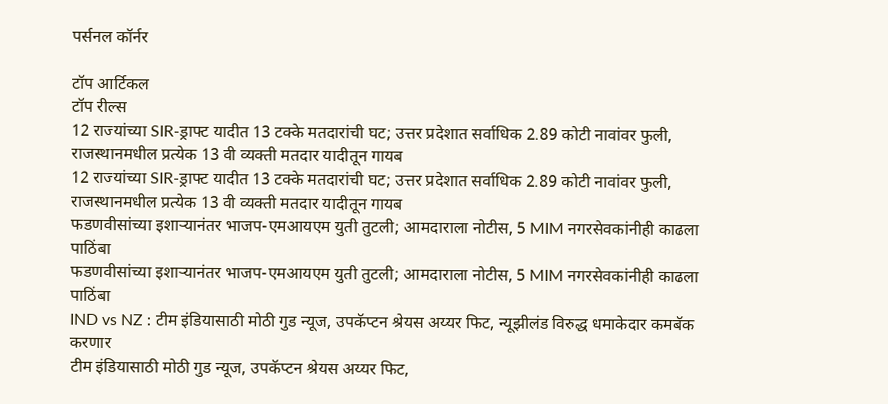पर्सनल कॉर्नर

टॉप आर्टिकल
टॉप रील्स
12 राज्यांच्या SIR-ड्राफ्ट यादीत 13 टक्के मतदारांची घट; उत्तर प्रदेशात सर्वाधिक 2.89 कोटी नावांवर फुली, राजस्थानमधील प्रत्येक 13 वी व्यक्ती मतदार यादीतून गायब
12 राज्यांच्या SIR-ड्राफ्ट यादीत 13 टक्के मतदारांची घट; उत्तर प्रदेशात सर्वाधिक 2.89 कोटी नावांवर फुली, राजस्थानमधील प्रत्येक 13 वी व्यक्ती मतदार यादीतून गायब
फडणवीसांच्या इशाऱ्यानंतर भाजप-एमआयएम युती तुटली; आमदाराला नोटीस, 5 MIM नगरसेवकांनीही काढला पाठिंबा
फडणवीसांच्या इशाऱ्यानंतर भाजप-एमआयएम युती तुटली; आमदाराला नोटीस, 5 MIM नगरसेवकांनीही काढला पाठिंबा
IND vs NZ : टीम इंडियासाठी मोठी गुड न्यूज, उपकॅप्टन श्रेयस अय्यर फिट, न्यूझीलंड विरुद्ध धमाकेदार कमबॅक करणार
टीम इंडियासाठी मोठी गुड न्यूज, उपकॅप्टन श्रेयस अय्यर फिट,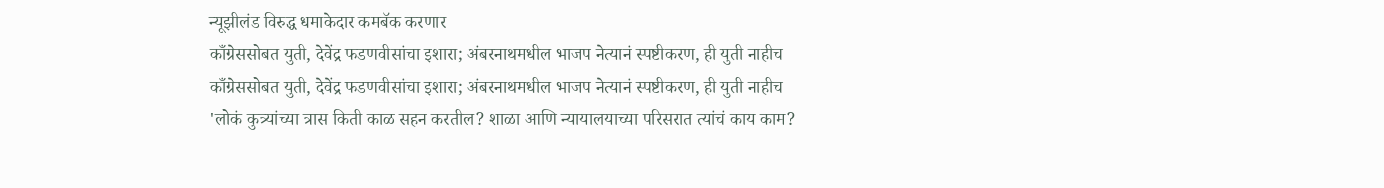न्यूझीलंड विरुद्ध धमाकेदार कमबॅक करणार
काँग्रेससोबत युती, देवेंद्र फडणवीसांचा इशारा; अंबरनाथमधील भाजप नेत्यानं स्पष्टीकरण, ही युती नाहीच
काँग्रेससोबत युती, देवेंद्र फडणवीसांचा इशारा; अंबरनाथमधील भाजप नेत्यानं स्पष्टीकरण, ही युती नाहीच
'लोकं कुत्र्यांच्या त्रास किती काळ सहन करतील? शाळा आणि न्यायालयाच्या परिसरात त्यांचं काय काम?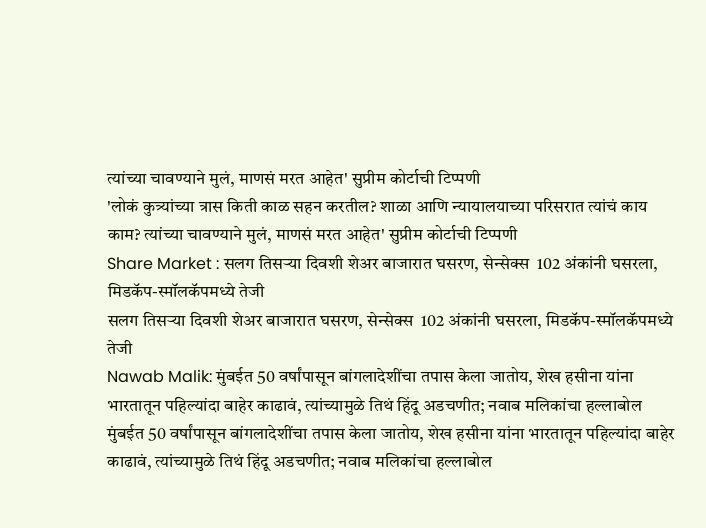त्यांच्या चावण्याने मुलं, माणसं मरत आहेत' सुप्रीम कोर्टाची टिप्पणी
'लोकं कुत्र्यांच्या त्रास किती काळ सहन करतील? शाळा आणि न्यायालयाच्या परिसरात त्यांचं काय काम? त्यांच्या चावण्याने मुलं, माणसं मरत आहेत' सुप्रीम कोर्टाची टिप्पणी
Share Market : सलग तिसऱ्या दिवशी शेअर बाजारात घसरण, सेन्सेक्स  102 अंकांनी घसरला, मिडकॅप-स्मॉलकॅपमध्ये तेजी
सलग तिसऱ्या दिवशी शेअर बाजारात घसरण, सेन्सेक्स  102 अंकांनी घसरला, मिडकॅप-स्मॉलकॅपमध्ये तेजी
Nawab Malik: मुंबईत 50 वर्षांपासून बांगलादेशींचा तपास केला जातोय, शेख हसीना यांना भारतातून पहिल्यांदा बाहेर काढावं, त्यांच्यामुळे तिथं हिंदू अडचणीत; नवाब मलिकांचा हल्लाबोल
मुंबईत 50 वर्षांपासून बांगलादेशींचा तपास केला जातोय, शेख हसीना यांना भारतातून पहिल्यांदा बाहेर काढावं, त्यांच्यामुळे तिथं हिंदू अडचणीत; नवाब मलिकांचा हल्लाबोल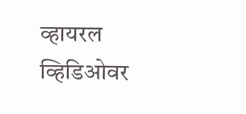व्हायरल व्हिडिओवर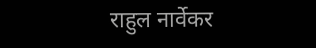राहुल नार्वेकर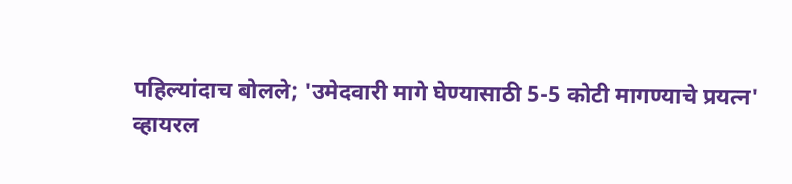पहिल्यांदाच बोलले; 'उमेदवारी मागे घेण्यासाठी 5-5 कोटी मागण्याचे प्रयत्न'
व्हायरल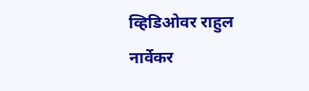व्हिडिओवर राहुल नार्वेकर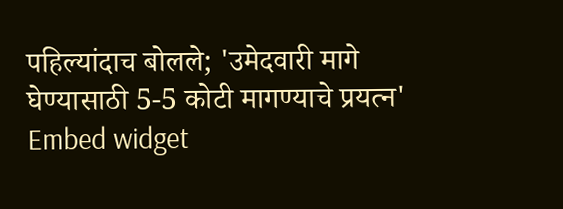पहिल्यांदाच बोलले; 'उमेदवारी मागे घेण्यासाठी 5-5 कोटी मागण्याचे प्रयत्न'
Embed widget